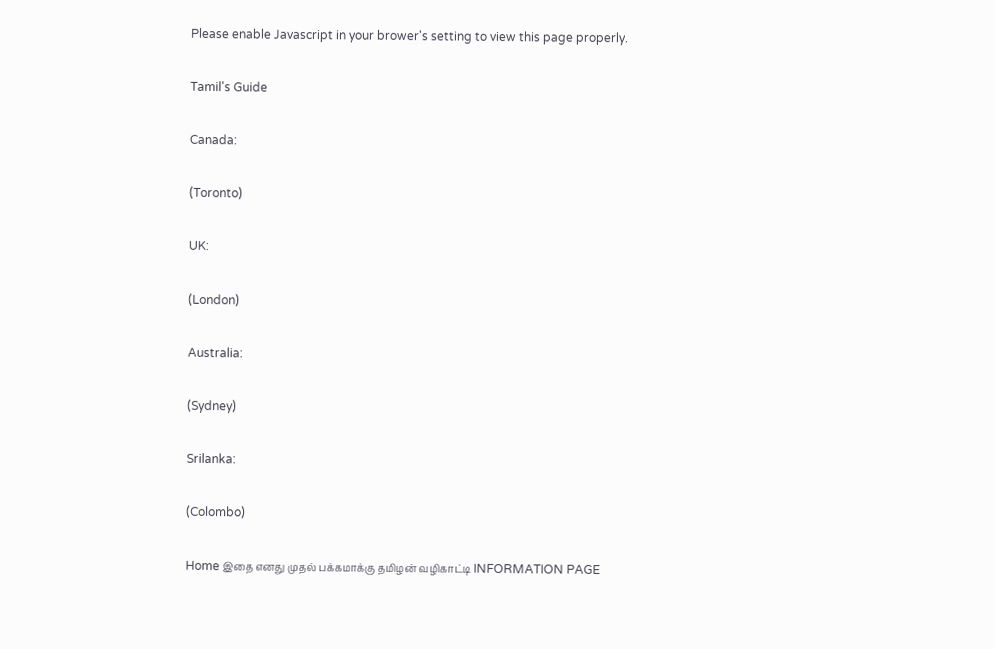Please enable Javascript in your brower's setting to view this page properly.

Tamil's Guide

Canada:

(Toronto)

UK:

(London)

Australia:

(Sydney)

Srilanka:

(Colombo)

Home இதை எனது முதல் பக்கமாக்கு தமிழன் வழிகாட்டி INFORMATION PAGE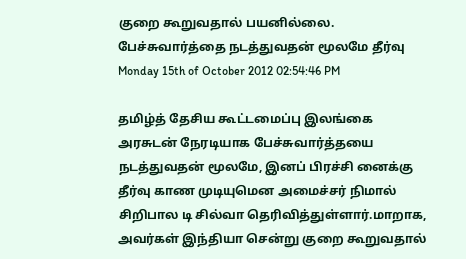குறை கூறுவதால் பயனில்லை. பேச்சுவார்த்தை நடத்துவதன் மூலமே தீர்வு
Monday 15th of October 2012 02:54:46 PM

தமிழ்த் தேசிய கூட்டமைப்பு இலங்கை அரசுடன் நேரடியாக பேச்சுவார்த்தயை நடத்துவதன் மூலமே, இனப் பிரச்சி னைக்கு தீர்வு காண முடியுமென அமைச்சர் நிமால் சிறிபால டி சில்வா தெரிவித்துள்ளார்.மாறாக, அவர்கள் இந்தியா சென்று குறை கூறுவதால்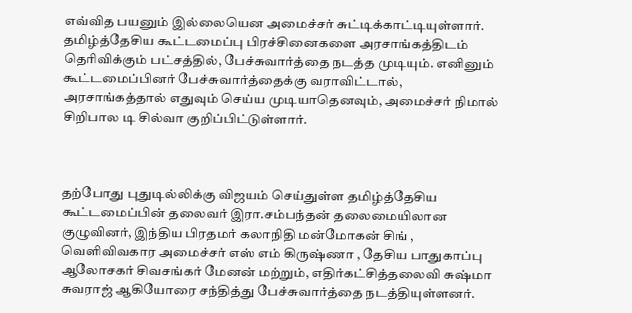எவ்வித பயனும் இல்லையென அமைச்சர் சுட்டிக்காட்டியுள்ளார். தமிழ்த்தேசிய கூட்டமைப்பு பிரச்சினைகளை அரசாங்கத்திடம் தெரிவிக்கும் பட்சத்தில், பேச்சுவார்த்தை நடத்த முடியும். எனினும் கூட்டமைப்பினர் பேச்சுவார்த்தைக்கு வராவிட்டால், அரசாங்கத்தால் எதுவும் செய்ய முடியாதெனவும், அமைச்சர் நிமால் சிறிபால டி சில்வா குறிப்பிட்டுள்ளார்.



தற்போது புதுடில்லிக்கு விஜயம் செய்துள்ள தமிழ்த்தேசிய கூட்டமைப்பின் தலைவர் இரா.சம்பந்தன் தலைமையிலான குழுவினர், இந்திய பிரதமர் கலாநிதி மன்மோகன் சிங் , வெளிவிவகார அமைச்சர் எஸ் எம் கிருஷ்ணா , தேசிய பாதுகாப்பு ஆலோசகர் சிவசங்கர் மேனன் மற்றும், எதிர்கட்சித்தலைவி சுஷ்மா சுவராஜ் ஆகியோரை சந்தித்து பேச்சுவார்த்தை நடத்தியுள்ளனர்.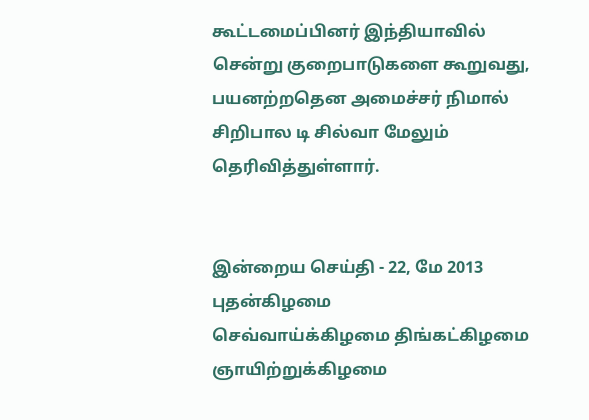கூட்டமைப்பினர் இந்தியாவில் சென்று குறைபாடுகளை கூறுவது, பயனற்றதென அமைச்சர் நிமால் சிறிபால டி சில்வா மேலும் தெரிவித்துள்ளார்.


இன்றைய செய்தி - 22, மே 2013 புதன்கிழமை
செவ்வாய்க்கிழமை திங்கட்கிழமை
ஞாயிற்றுக்கிழமை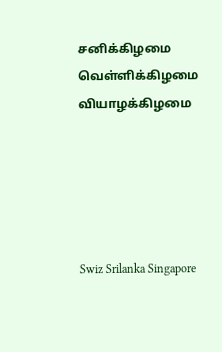சனிக்கிழமை
வெள்ளிக்கிழமை வியாழக்கிழமை





Swiz Srilanka Singapore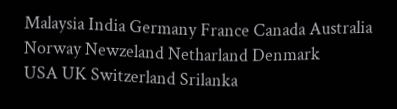Malaysia India Germany France Canada Australia Norway Newzeland Netharland Denmark
USA UK Switzerland Srilanka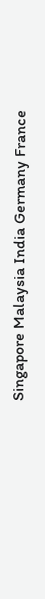Singapore Malaysia India Germany France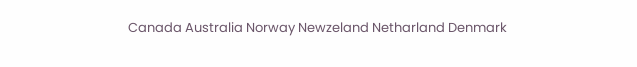Canada Australia Norway Newzeland Netharland Denmark